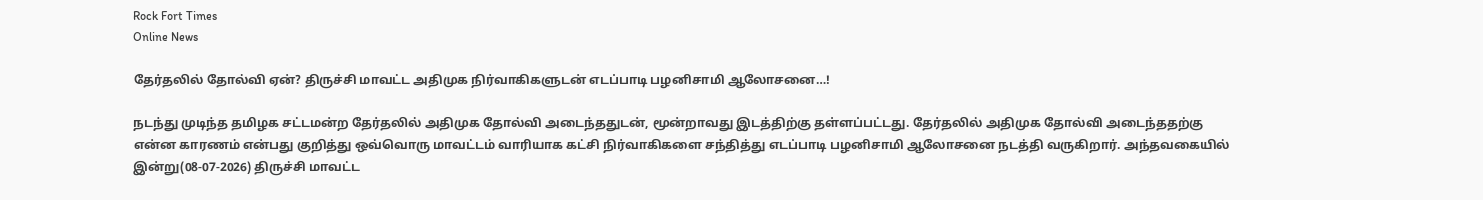Rock Fort Times
Online News

தேர்தலில் தோல்வி ஏன்? திருச்சி மாவட்ட அதிமுக நிர்வாகிகளுடன் எடப்பாடி பழனிசாமி ஆலோசனை…!

நடந்து முடிந்த தமிழக சட்டமன்ற தேர்தலில் அதிமுக தோல்வி அடைந்ததுடன், மூன்றாவது இடத்திற்கு தள்ளப்பட்டது. தேர்தலில் அதிமுக தோல்வி அடைந்ததற்கு என்ன காரணம் என்பது குறித்து ஒவ்வொரு மாவட்டம் வாரியாக கட்சி நிர்வாகிகளை சந்தித்து எடப்பாடி பழனிசாமி ஆலோசனை நடத்தி வருகிறார். அந்தவகையில் இன்று(08-07-2026) திருச்சி மாவட்ட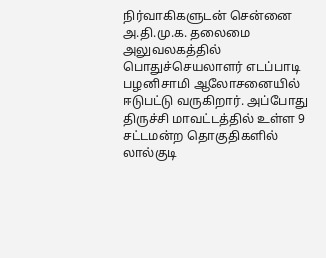நிர்வாகிகளுடன் சென்னை அ.தி.மு.க. தலைமை அலுவலகத்தில் பொதுச்செயலாளர் எடப்பாடி பழனிசாமி ஆலோசனையில் ஈடுபட்டு வருகிறார். அப்போது திருச்சி மாவட்டத்தில் உள்ள 9 சட்டமன்ற தொகுதிகளில் லால்குடி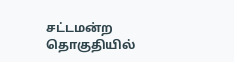சட்டமன்ற தொகுதியில்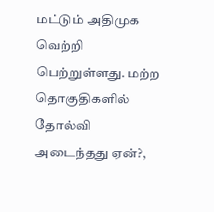மட்டும் அதிமுக வெற்றி பெற்றுள்ளது. மற்ற தொகுதிகளில் தோல்வி அடைந்தது ஏன்?,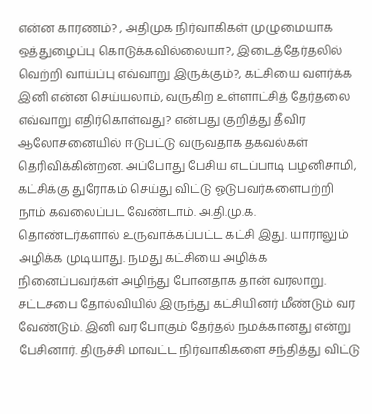என்ன காரணம்? , அதிமுக நிர்வாகிகள் முழுமையாக ஒத்துழைப்பு கொடுக்கவில்லையா?, இடைத்தேர்தலில் வெற்றி வாய்ப்பு எவ்வாறு இருக்கும்?, கட்சியை வளர்க்க இனி என்ன செய்யலாம், வருகிற உள்ளாட்சித் தேர்தலை எவ்வாறு எதிர்கொள்வது? என்பது குறித்து தீவிர ஆலோசனையில் ஈடுபட்டு வருவதாக தகவல்கள் தெரிவிக்கின்றன. அப்போது பேசிய எடப்பாடி பழனிசாமி, கட்சிக்கு துரோகம் செய்து விட்டு ஓடுபவர்களைபற்றி நாம் கவலைப்பட வேண்டாம். அ.தி.மு.க. தொண்டர்களால் உருவாக்கப்பட்ட கட்சி இது. யாராலும் அழிக்க முடியாது. நமது கட்சியை அழிக்க நினைப்பவர்கள் அழிந்து போனதாக தான் வரலாறு. சட்டசபை தோல்வியில் இருந்து கட்சியினர் மீண்டும் வர வேண்டும். இனி வர போகும் தேர்தல் நமக்கானது என்று பேசினார். திருச்சி மாவட்ட நிர்வாகிகளை சந்தித்து விட்டு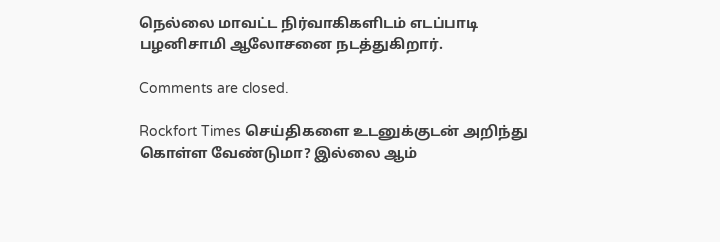நெல்லை மாவட்ட நிர்வாகிகளிடம் எடப்பாடி பழனிசாமி ஆலோசனை நடத்துகிறார்.

Comments are closed.

Rockfort Times செய்திகளை உடனுக்குடன் அறிந்து கொள்ள வேண்டுமா? இல்லை ஆம்